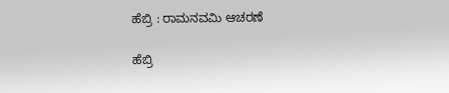ಹೆಬ್ರಿ : ರಾಮನವಮಿ ಆಚರಣೆ

ಹೆಬ್ರಿ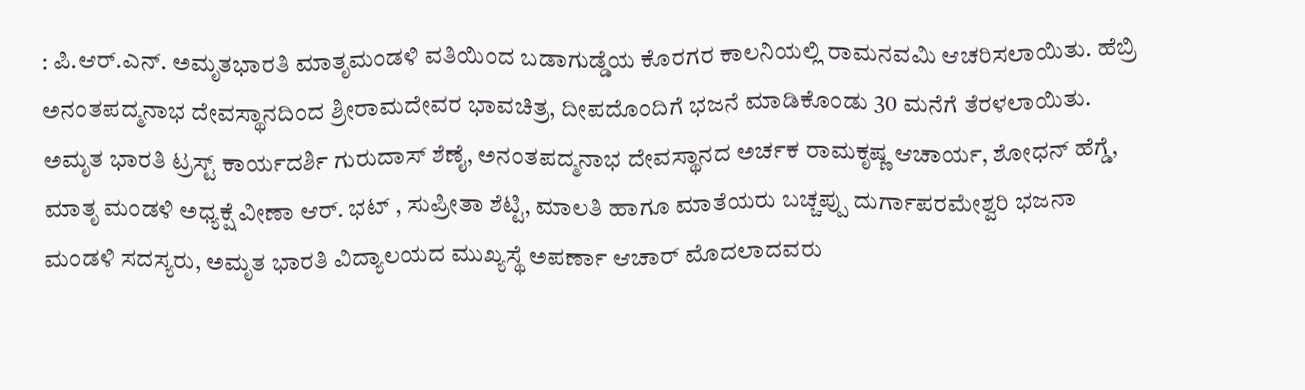: ಪಿ.ಆರ್.ಎನ್. ಅಮೃತಭಾರತಿ ಮಾತೃಮಂಡಳಿ ವತಿಯಿಂದ ಬಡಾಗುಡ್ಡೆಯ ಕೊರಗರ ಕಾಲನಿಯಲ್ಲಿ ರಾಮನವಮಿ ಆಚರಿಸಲಾಯಿತು. ಹೆಬ್ರಿ ಅನಂತಪದ್ಮನಾಭ ದೇವಸ್ಥಾನದಿಂದ ಶ್ರೀರಾಮದೇವರ ಭಾವಚಿತ್ರ, ದೀಪದೊಂದಿಗೆ ಭಜನೆ ಮಾಡಿಕೊಂಡು 30 ಮನೆಗೆ ತೆರಳಲಾಯಿತು. ಅಮೃತ ಭಾರತಿ ಟ್ರಸ್ಟ್ ಕಾರ್ಯದರ್ಶಿ ಗುರುದಾಸ್ ಶೆಣೈ, ಅನಂತಪದ್ಮನಾಭ ದೇವಸ್ಥಾನದ ಅರ್ಚಕ ರಾಮಕೃಷ್ಣ ಆಚಾರ್ಯ, ಶೋಧನ್ ಹೆಗ್ಡೆ, ಮಾತೃ ಮಂಡಳಿ ಅಧ್ಯಕ್ಷೆ ವೀಣಾ ಆರ್. ಭಟ್ , ಸುಪ್ರೀತಾ ಶೆಟ್ಟಿ, ಮಾಲತಿ ಹಾಗೂ ಮಾತೆಯರು ಬಚ್ಚಪ್ಪು ದುರ್ಗಾಪರಮೇಶ್ವರಿ ಭಜನಾ ಮಂಡಳಿ ಸದಸ್ಯರು, ಅಮೃತ ಭಾರತಿ ವಿದ್ಯಾಲಯದ ಮುಖ್ಯಸ್ಥೆ ಅಪರ್ಣಾ ಆಚಾರ್ ಮೊದಲಾದವರು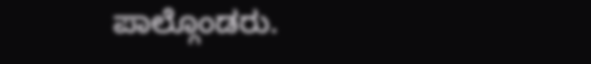ಪಾಲ್ಗೊಂಡರು.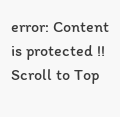error: Content is protected !!
Scroll to Top